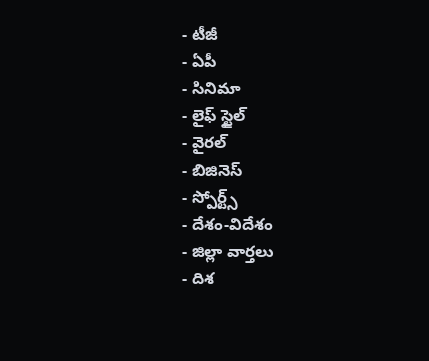- టీజీ
- ఏపీ
- సినిమా
- లైఫ్ స్టైల్
- వైరల్
- బిజినెస్
- స్పోర్ట్స్
- దేశం-విదేశం
- జిల్లా వార్తలు
- దిశ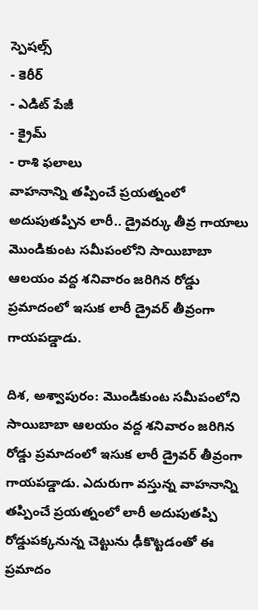స్పెషల్స్
- కెరీర్
- ఎడిట్ పేజీ
- క్రైమ్
- రాశి ఫలాలు
వాహనాన్ని తప్పించే ప్రయత్నంలో అదుపుతప్పిన లారీ.. డ్రైవర్కు తీవ్ర గాయాలు
మొండికుంట సమీపంలోని సాయిబాబా ఆలయం వద్ద శనివారం జరిగిన రోడ్డు ప్రమాదంలో ఇసుక లారీ డ్రైవర్ తీవ్రంగా గాయపడ్డాడు.

దిశ, అశ్వాపురం: మొండికుంట సమీపంలోని సాయిబాబా ఆలయం వద్ద శనివారం జరిగిన రోడ్డు ప్రమాదంలో ఇసుక లారీ డ్రైవర్ తీవ్రంగా గాయపడ్డాడు. ఎదురుగా వస్తున్న వాహనాన్ని తప్పించే ప్రయత్నంలో లారీ అదుపుతప్పి రోడ్డుపక్కనున్న చెట్టును ఢీకొట్టడంతో ఈ ప్రమాదం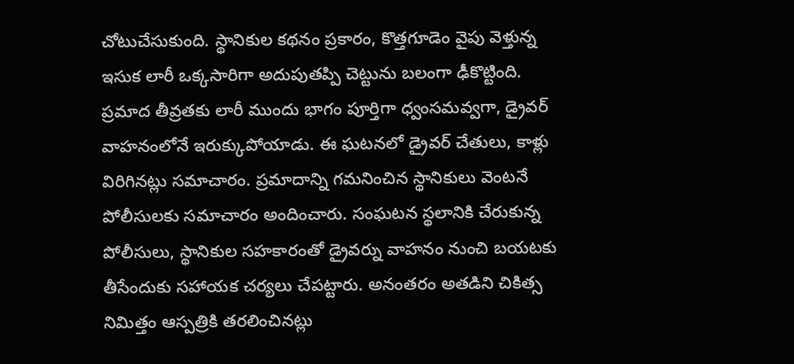చోటుచేసుకుంది. స్థానికుల కథనం ప్రకారం, కొత్తగూడెం వైపు వెళ్తున్న ఇసుక లారీ ఒక్కసారిగా అదుపుతప్పి చెట్టును బలంగా ఢీకొట్టింది. ప్రమాద తీవ్రతకు లారీ ముందు భాగం పూర్తిగా ధ్వంసమవ్వగా, డ్రైవర్ వాహనంలోనే ఇరుక్కుపోయాడు. ఈ ఘటనలో డ్రైవర్ చేతులు, కాళ్లు విరిగినట్లు సమాచారం. ప్రమాదాన్ని గమనించిన స్థానికులు వెంటనే పోలీసులకు సమాచారం అందించారు. సంఘటన స్థలానికి చేరుకున్న పోలీసులు, స్థానికుల సహకారంతో డ్రైవర్ను వాహనం నుంచి బయటకు తీసేందుకు సహాయక చర్యలు చేపట్టారు. అనంతరం అతడిని చికిత్స నిమిత్తం ఆస్పత్రికి తరలించినట్లు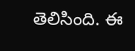తెలిసింది. ఈ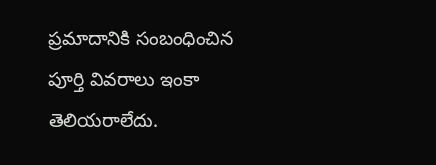ప్రమాదానికి సంబంధించిన పూర్తి వివరాలు ఇంకా తెలియరాలేదు.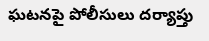ఘటనపై పోలీసులు దర్యాప్తు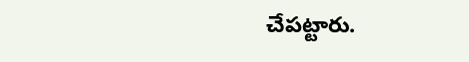చేపట్టారు.